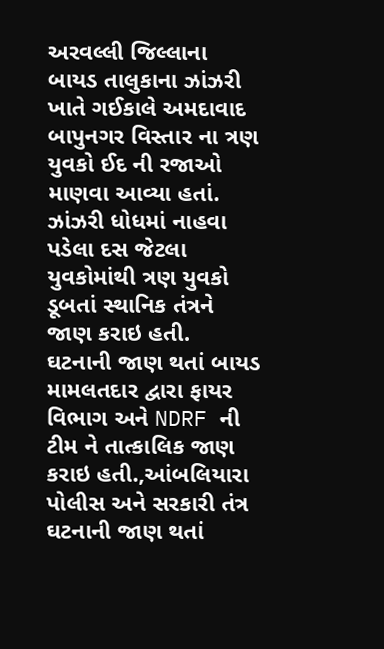અરવલ્લી જિલ્લાના બાયડ તાલુકાના ઝાંઝરી ખાતે ગઈકાલે અમદાવાદ બાપુનગર વિસ્તાર ના ત્રણ યુવકો ઈદ ની રજાઓ માણવા આવ્યા હતાં. ઝાંઝરી ધોધમાં નાહવા પડેલા દસ જેટલા યુવકોમાંથી ત્રણ યુવકો ડૂબતાં સ્થાનિક તંત્રને જાણ કરાઇ હતી. ઘટનાની જાણ થતાં બાયડ મામલતદાર દ્વારા ફાયર વિભાગ અને NDRF ની ટીમ ને તાત્કાલિક જાણ કરાઇ હતી.,આંબલિયારા પોલીસ અને સરકારી તંત્ર ઘટનાની જાણ થતાં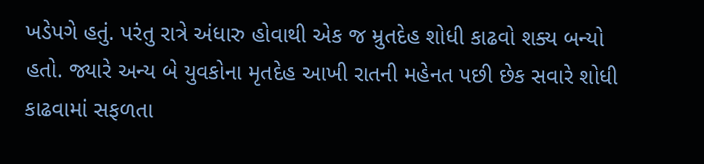ખડેપગે હતું. પરંતુ રાત્રે અંધારુ હોવાથી એક જ મ્રુતદેહ શોધી કાઢવો શક્ય બન્યો હતો. જ્યારે અન્ય બે યુવકોના મૃતદેહ આખી રાતની મહેનત પછી છેક સવારે શોધી કાઢવામાં સફળતા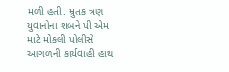મળી હતી. મ્રુતક ત્રણ યુવાનોના શબને પી એમ માટે મોકલી પોલીસે આગળની કાર્યવાહી હાથ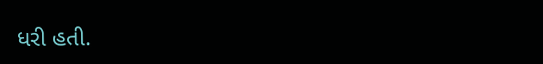ધરી હતી.